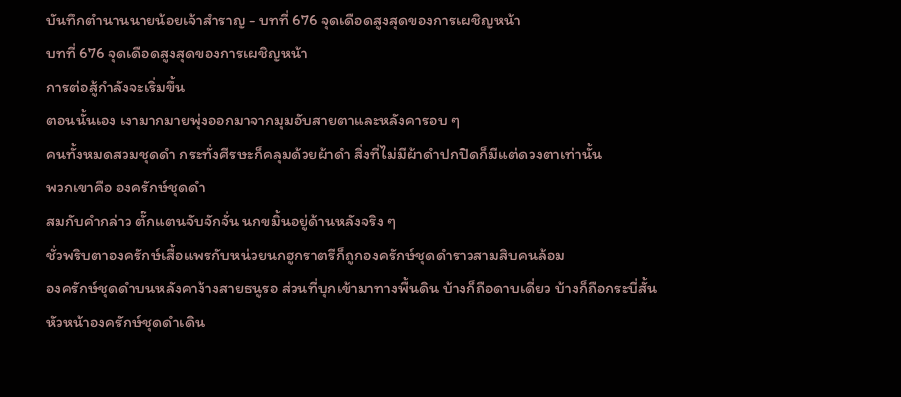บันทึกตำนานนายน้อยเจ้าสำราญ - บทที่ 676 จุดเดือดสูงสุดของการเผชิญหน้า
บทที่ 676 จุดเดือดสูงสุดของการเผชิญหน้า
การต่อสู้กำลังจะเริ่มขึ้น
ตอนนั้นเอง เงามากมายพุ่งออกมาจากมุมอับสายตาและหลังคารอบ ๆ
คนทั้งหมดสวมชุดดำ กระทั่งศีรษะก็คลุมด้วยผ้าดำ สิ่งที่ไม่มีผ้าดำปกปิดก็มีแต่ดวงตาเท่านั้น
พวกเขาคือ องครักษ์ชุดดำ
สมกับคำกล่าว ตั๊กแตนจับจักจั่น นกขมิ้นอยู่ด้านหลังจริง ๆ
ชั่วพริบตาองครักษ์เสื้อแพรกับหน่วยนกฮูกราตรีก็ถูกองครักษ์ชุดดำราวสามสิบคนล้อม
องครักษ์ชุดดำบนหลังคาง้างสายธนูรอ ส่วนที่บุกเข้ามาทางพื้นดิน บ้างก็ถือดาบเดี่ยว บ้างก็ถือกระบี่สั้น
หัวหน้าองครักษ์ชุดดำเดิน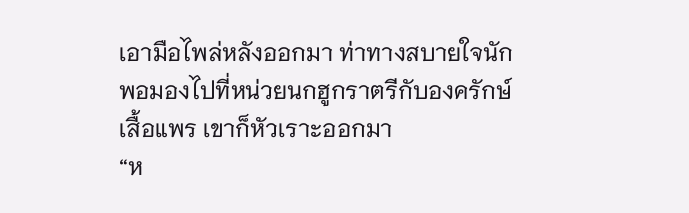เอามือไพล่หลังออกมา ท่าทางสบายใจนัก
พอมองไปที่หน่วยนกฮูกราตรีกับองครักษ์เสื้อแพร เขาก็หัวเราะออกมา
“ห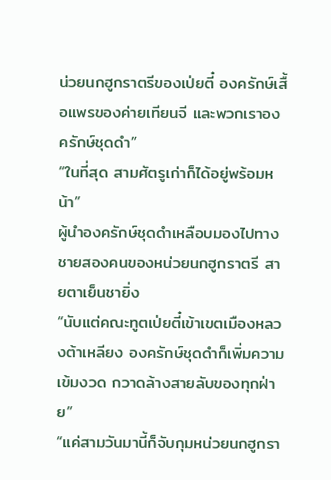น่วยนกฮูกราตรีของเป่ยตี๋ องครักษ์เสื้อแพรของค่ายเทียนจี และพวกเราองครักษ์ชุดดำ”
“ในที่สุด สามศัตรูเก่าก็ได้อยู่พร้อมหน้า”
ผู้นำองครักษ์ชุดดำเหลือบมองไปทางชายสองคนของหน่วยนกฮูกราตรี สายตาเย็นชายิ่ง
“นับแต่คณะทูตเป่ยตี๋เข้าเขตเมืองหลวงต้าเหลียง องครักษ์ชุดดำก็เพิ่มความเข้มงวด กวาดล้างสายลับของทุกฝ่าย”
“แค่สามวันมานี้ก็จับกุมหน่วยนกฮูกรา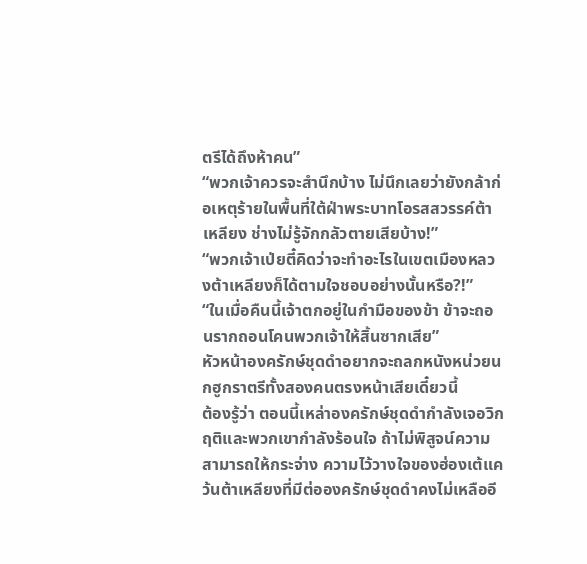ตรีได้ถึงห้าคน”
“พวกเจ้าควรจะสำนึกบ้าง ไม่นึกเลยว่ายังกล้าก่อเหตุร้ายในพื้นที่ใต้ฝ่าพระบาทโอรสสวรรค์ต้าเหลียง ช่างไม่รู้จักกลัวตายเสียบ้าง!”
“พวกเจ้าเป่ยตี๋คิดว่าจะทำอะไรในเขตเมืองหลวงต้าเหลียงก็ได้ตามใจชอบอย่างนั้นหรือ?!”
“ในเมื่อคืนนี้เจ้าตกอยู่ในกำมือของข้า ข้าจะถอนรากถอนโคนพวกเจ้าให้สิ้นซากเสีย”
หัวหน้าองครักษ์ชุดดำอยากจะถลกหนังหน่วยนกฮูกราตรีทั้งสองคนตรงหน้าเสียเดี๋ยวนี้
ต้องรู้ว่า ตอนนี้เหล่าองครักษ์ชุดดำกำลังเจอวิกฤติและพวกเขากำลังร้อนใจ ถ้าไม่พิสูจน์ความสามารถให้กระจ่าง ความไว้วางใจของฮ่องเต้แคว้นต้าเหลียงที่มีต่อองครักษ์ชุดดำคงไม่เหลืออี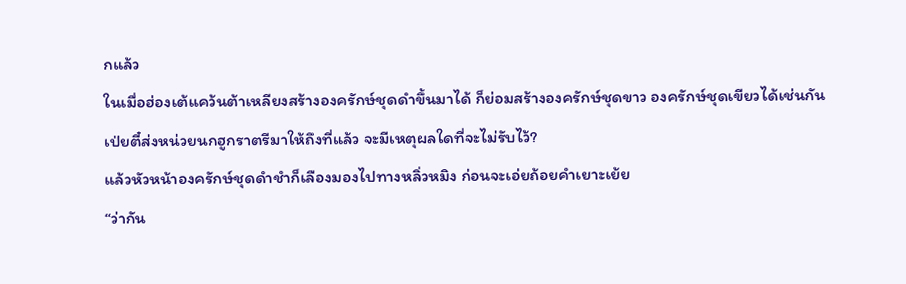กแล้ว
ในเมื่อฮ่องเต้แคว้นต้าเหลียงสร้างองครักษ์ชุดดำขึ้นมาได้ ก็ย่อมสร้างองครักษ์ชุดขาว องครักษ์ชุดเขียวได้เช่นกัน
เป่ยตี๋ส่งหน่วยนกฮูกราตรีมาให้ถึงที่แล้ว จะมีเหตุผลใดที่จะไม่รับไว้?
แล้วหัวหน้าองครักษ์ชุดดำชำก็เลืองมองไปทางหลิ่วหมิง ก่อนจะเอ่ยถ้อยคำเยาะเย้ย
“ว่ากัน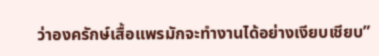ว่าองครักษ์เสื้อแพรมักจะทำงานได้อย่างเงียบเชียบ”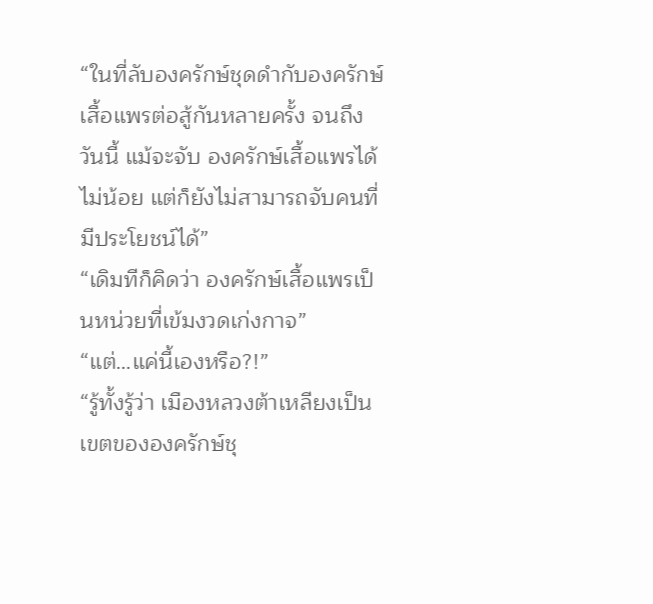“ในที่ลับองครักษ์ชุดดำกับองครักษ์เสื้อแพรต่อสู้กันหลายครั้ง จนถึงวันนี้ แม้จะจับ องครักษ์เสื้อแพรได้ไม่น้อย แต่ก็ยังไม่สามารถจับคนที่มีประโยชน์ได้”
“เดิมทีก็คิดว่า องครักษ์เสื้อแพรเป็นหน่วยที่เข้มงวดเก่งกาจ”
“แต่…แค่นี้เองหรือ?!”
“รู้ทั้งรู้ว่า เมืองหลวงต้าเหลียงเป็นเขตขององครักษ์ชุ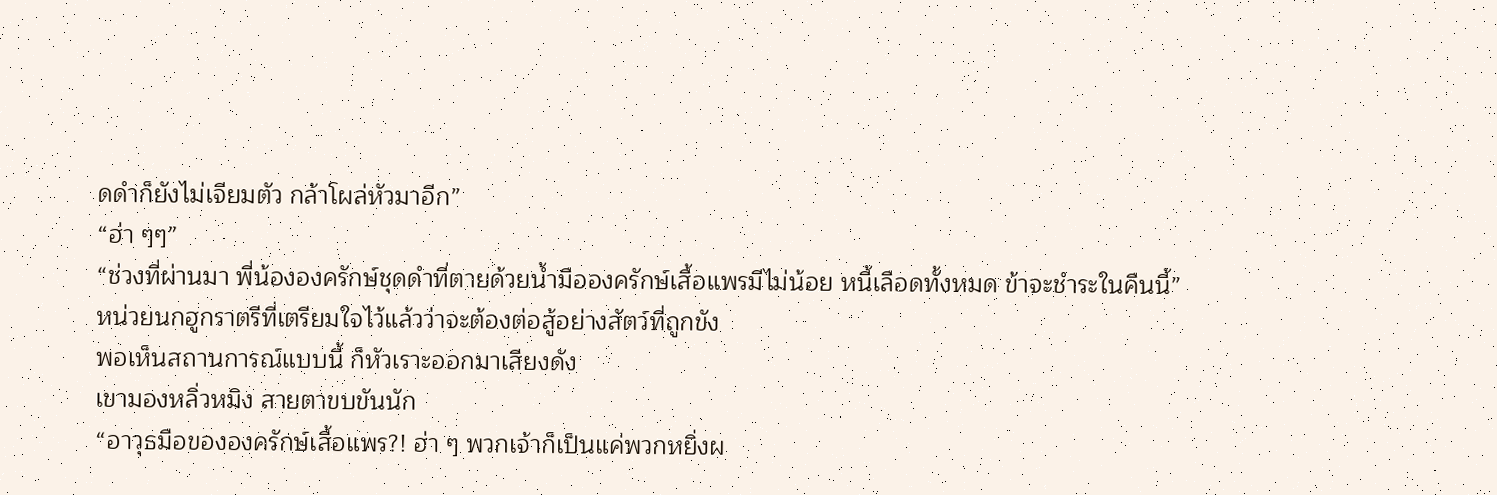ดดำก็ยังไม่เจียมตัว กล้าโผล่หัวมาอีก”
“ฮ่า ๆๆ”
“ช่วงที่ผ่านมา พี่น้ององครักษ์ชุดดำที่ตายด้วยน้ำมือองครักษ์เสื้อแพรมีไม่น้อย หนี้เลือดทั้งหมด ข้าจะชำระในคืนนี้”
หน่วยนกฮูกราตรีที่เตรียมใจไว้แล้วว่าจะต้องต่อสู้อย่างสัตว์ที่ถูกขัง
พอเห็นสถานการณ์แบบนี้ ก็หัวเราะออกมาเสียงดัง
เขามองหลิ่วหมิง สายตาขบขันนัก
“อาวุธมือขององครักษ์เสื้อแพร?! ฮ่า ๆ พวกเจ้าก็เป็นแค่พวกหยิ่งผ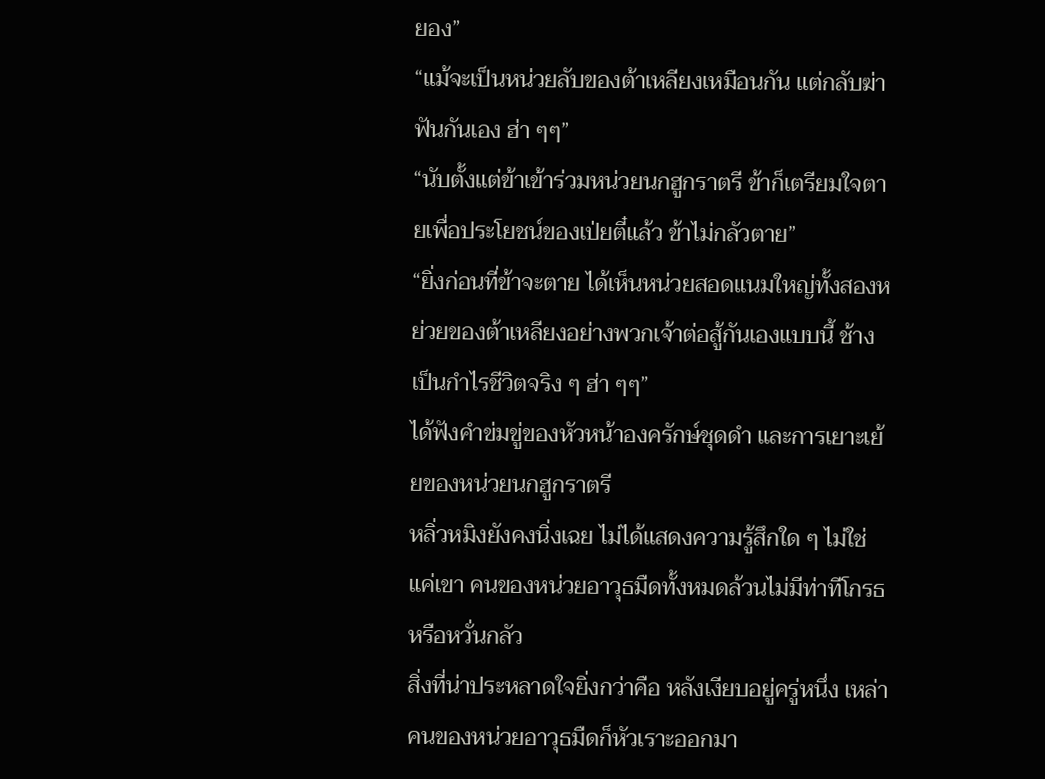ยอง”
“แม้จะเป็นหน่วยลับของต้าเหลียงเหมือนกัน แต่กลับฆ่าฟันกันเอง ฮ่า ๆๆ”
“นับตั้งแต่ข้าเข้าร่วมหน่วยนกฮูกราตรี ข้าก็เตรียมใจตายเพื่อประโยชน์ของเป่ยตี๋แล้ว ข้าไม่กลัวตาย”
“ยิ่งก่อนที่ข้าจะตาย ได้เห็นหน่วยสอดแนมใหญ่ทั้งสองหย่วยของต้าเหลียงอย่างพวกเจ้าต่อสู้กันเองแบบนี้ ช้างเป็นกำไรชีวิตจริง ๆ ฮ่า ๆๆ”
ได้ฟังคำข่มขู่ของหัวหน้าองครักษ์ชุดดำ และการเยาะเย้ยของหน่วยนกฮูกราตรี
หลิ่วหมิงยังคงนิ่งเฉย ไม่ได้แสดงความรู้สึกใด ๆ ไม่ใช่แค่เขา คนของหน่วยอาวุธมืดทั้งหมดล้วนไม่มีท่าทีโกรธหรือหวั่นกลัว
สิ่งที่น่าประหลาดใจยิ่งกว่าคือ หลังเงียบอยู่ครู่หนึ่ง เหล่าคนของหน่วยอาวุธมืดก็หัวเราะออกมา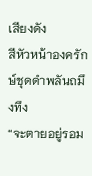เสียงดัง
สีหัวหน้าองครักษ์ชุดดำพลันถมึงทึง
“จะตายอยู่รอม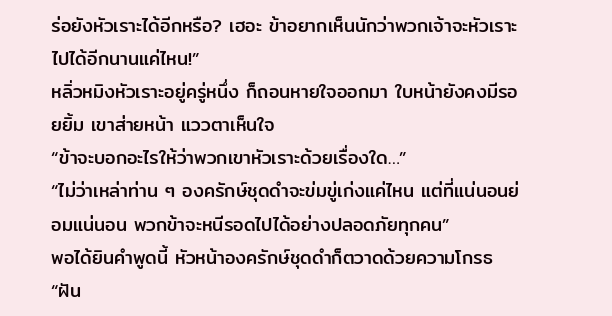ร่อยังหัวเราะได้อีกหรือ? เฮอะ ข้าอยากเห็นนักว่าพวกเจ้าจะหัวเราะไปได้อีกนานแค่ไหน!”
หลิ่วหมิงหัวเราะอยู่ครู่หนึ่ง ก็ถอนหายใจออกมา ใบหน้ายังคงมีรอยยิ้ม เขาส่ายหน้า แววตาเห็นใจ
“ข้าจะบอกอะไรให้ว่าพวกเขาหัวเราะด้วยเรื่องใด…”
“ไม่ว่าเหล่าท่าน ๆ องครักษ์ชุดดำจะข่มขู่เก่งแค่ไหน แต่ที่แน่นอนย่อมแน่นอน พวกข้าจะหนีรอดไปได้อย่างปลอดภัยทุกคน”
พอได้ยินคำพูดนี้ หัวหน้าองครักษ์ชุดดำก็ตวาดด้วยความโกรธ
“ฝัน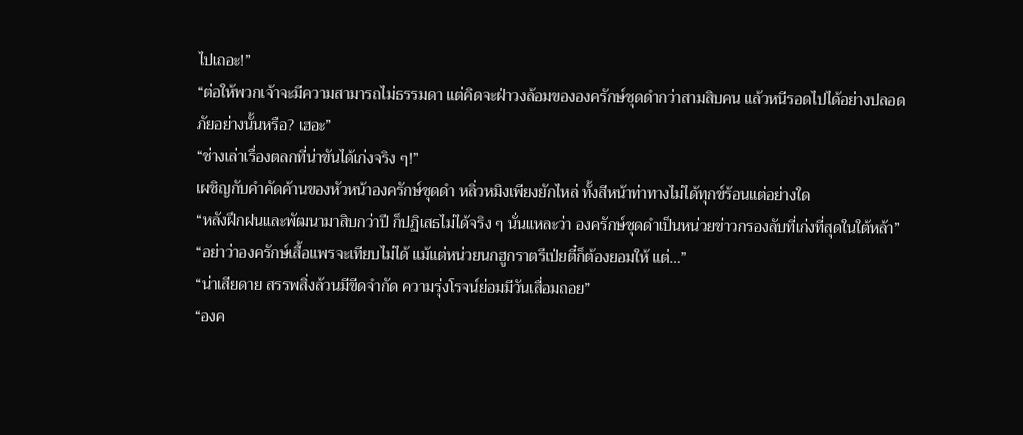ไปเถอะ!”
“ต่อให้พวกเจ้าจะมีความสามารถไม่ธรรมดา แต่คิดจะฝ่าวงล้อมขององครักษ์ชุดดำกว่าสามสิบคน แล้วหนีรอดไปได้อย่างปลอดภัยอย่างนั้นหรือ? เฮอะ”
“ช่างเล่าเรื่องตลกที่น่าขันได้เก่งจริง ๆ!”
เผชิญกับคำคัดค้านของหัวหน้าองครักษ์ชุดดำ หลิ่วหมิงเพียงยักไหล่ ทั้งสีหน้าท่าทางไม่ได้ทุกข์ร้อนแต่อย่างใด
“หลังฝึกฝนและพัฒนามาสิบกว่าปี ก็ปฏิเสธไม่ได้จริง ๆ นั่นแหละว่า องครักษ์ชุดดำเป็นหน่วยข่าวกรองลับที่เก่งที่สุดในใต้หล้า”
“อย่าว่าองครักษ์เสื้อแพรจะเทียบไม่ได้ แม้แต่หน่วยนกฮูกราตรีเป่ยตี๋ก็ต้องยอมให้ แต่…”
“น่าเสียดาย สรรพสิ่งล้วนมีขีดจำกัด ความรุ่งโรจน์ย่อมมีวันเสื่อมถอย”
“องค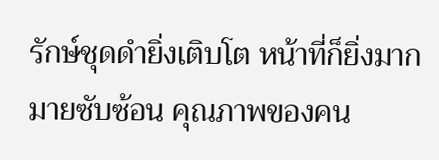รักษ์ชุดดำยิ่งเติบโต หน้าที่ก็ยิ่งมากมายซับซ้อน คุณภาพของคน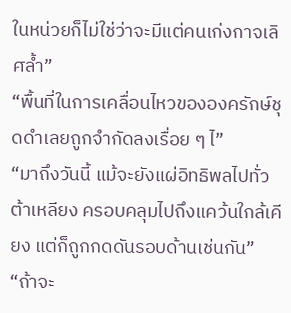ในหน่วยก็ไม่ใช่ว่าจะมีแต่คนเก่งกาจเลิศล้ำ”
“พื้นที่ในการเคลื่อนไหวขององครักษ์ชุดดำเลยถูกจำกัดลงเรื่อย ๆ ไ”
“มาถึงวันนี้ แม้จะยังแผ่อิทธิพลไปทั่วต้าเหลียง ครอบคลุมไปถึงแคว้นใกล้เคียง แต่ก็ถูกกดดันรอบด้านเช่นกัน”
“ถ้าจะ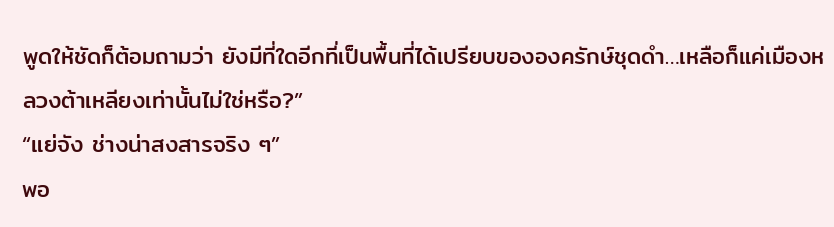พูดให้ชัดก็ต้อมถามว่า ยังมีที่ใดอีกที่เป็นพื้นที่ได้เปรียบขององครักษ์ชุดดำ…เหลือก็แค่เมืองหลวงต้าเหลียงเท่านั้นไม่ใช่หรือ?”
“แย่จัง ช่างน่าสงสารจริง ๆ”
พอ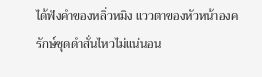ได้ฟังคำของหลิ่วหมิง แววตาของหัวหน้าองครักษ์ชุดดำสั่นไหวไม่แน่นอน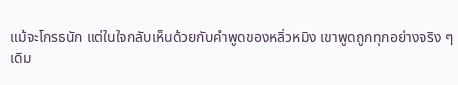แม้จะโกรธนัก แต่ในใจกลับเห็นด้วยกับคำพูดของหลิ่วหมิง เขาพูดถูกทุกอย่างจริง ๆ
เดิม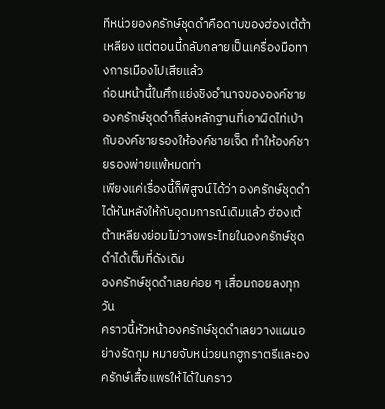ทีหน่วยองครักษ์ชุดดำคือดาบของฮ่องเต้ต้าเหลียง แต่ตอนนี้กลับกลายเป็นเครื่องมือทางการเมืองไปเสียแล้ว
ก่อนหน้านี้ในศึกแย่งชิงอำนาจขององค์ชาย องครักษ์ชุดดำก็ส่งหลักฐานที่เอาผิดไท่เป่ากับองค์ชายรองให้องค์ชายเจ็ด ทำให้องค์ชายรองพ่ายแพ้หมดท่า
เพียงแค่เรื่องนี้ก็พิสูจน์ได้ว่า องครักษ์ชุดดำได้หันหลังให้กับอุดมการณ์เดิมแล้ว ฮ่องเต้ต้าเหลียงย่อมไม่วางพระไทยในองครักษ์ชุดดำได้เต็มที่ดังเดิม
องครักษ์ชุดดำเลยค่อย ๆ เสื่อมถอยลงทุกวัน
คราวนี้หัวหน้าองครักษ์ชุดดำเลยวางแผนอย่างรัดกุม หมายจับหน่วยนกฮูกราตรีและองครักษ์เสื้อแพรให้ได้ในคราว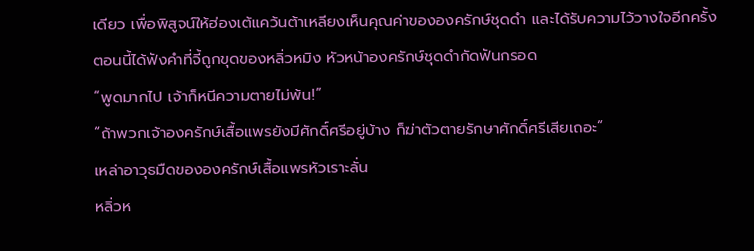เดียว เพื่อพิสูจน์ให้ฮ่องเต้แคว้นต้าเหลียงเห็นคุณค่าขององครักษ์ชุดดำ และได้รับความไว้วางใจอีกครั้ง
ตอนนี้ได้ฟังคำที่จี้ถูกขุดของหลิ่วหมิง หัวหน้าองครักษ์ชุดดำกัดฟันกรอด
“พูดมากไป เจ้าก็หนีความตายไม่พ้น!”
“ถ้าพวกเจ้าองครักษ์เสื้อแพรยังมีศักดิ์ศรีอยู่บ้าง ก็ฆ่าตัวตายรักษาศักดิ์ศรีเสียเถอะ”
เหล่าอาวุธมืดขององครักษ์เสื้อแพรหัวเราะลั่น
หลิ่วห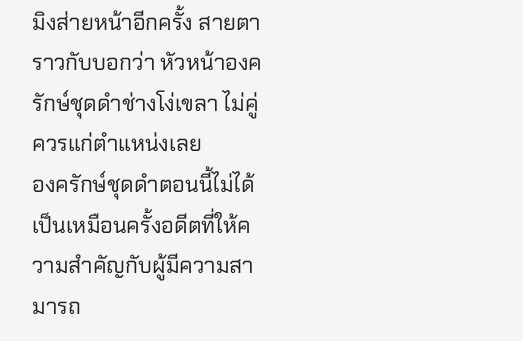มิงส่ายหน้าอีกครั้ง สายตาราวกับบอกว่า หัวหน้าองครักษ์ชุดดำช่างโง่เขลา ไม่คู่ควรแก่ตำแหน่งเลย
องครักษ์ชุดดำตอนนี้ไม่ได้เป็นเหมือนครั้งอดีตที่ให้ความสำคัญกับผู้มีความสามารถ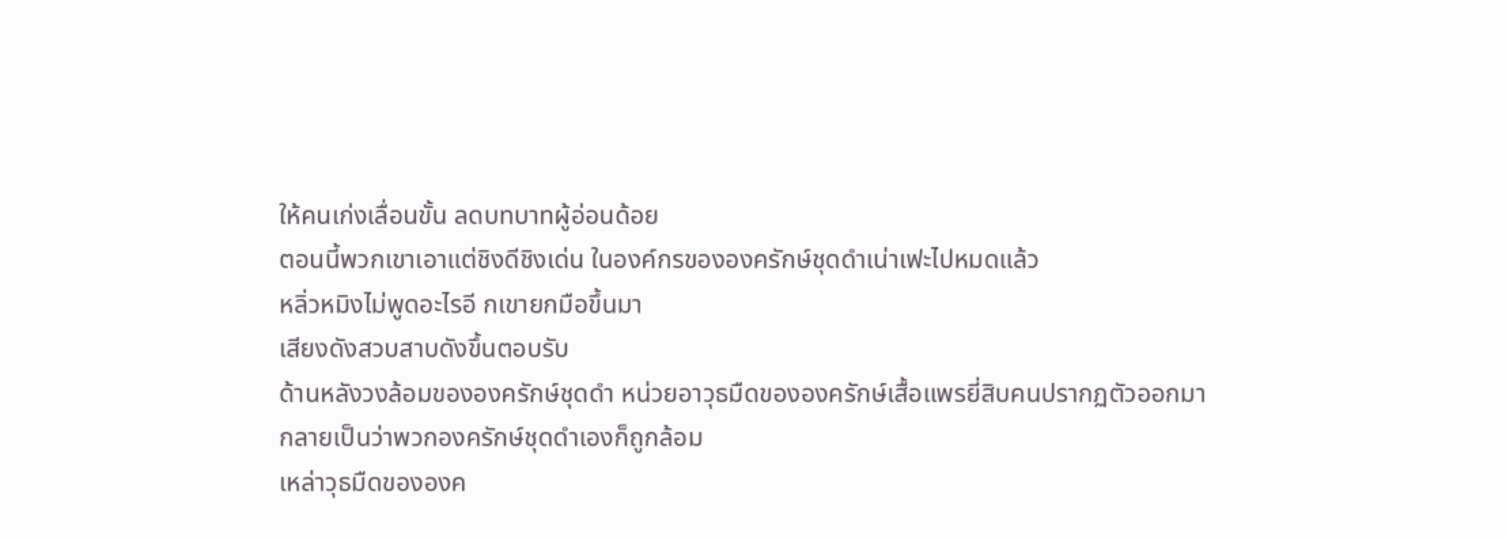ให้คนเก่งเลื่อนขั้น ลดบทบาทผู้อ่อนด้อย
ตอนนี้พวกเขาเอาแต่ชิงดีชิงเด่น ในองค์กรขององครักษ์ชุดดำเน่าเฟะไปหมดแล้ว
หลิ่วหมิงไม่พูดอะไรอี กเขายกมือขึ้นมา
เสียงดังสวบสาบดังขึ้นตอบรับ
ด้านหลังวงล้อมขององครักษ์ชุดดำ หน่วยอาวุธมืดขององครักษ์เสื้อแพรยี่สิบคนปรากฏตัวออกมา
กลายเป็นว่าพวกองครักษ์ชุดดำเองก็ถูกล้อม
เหล่าวุธมืดขององค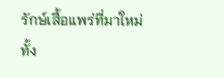รักษ์เสื้อแพร่ที่มาใหม่ทั้ง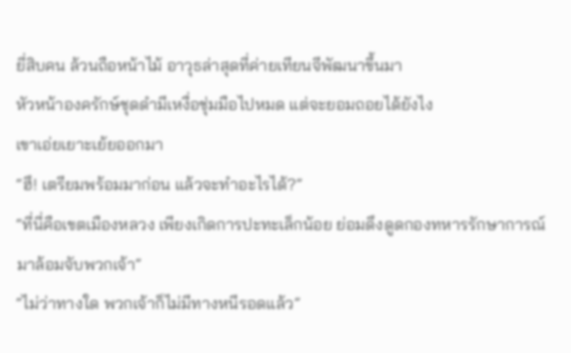ยี่สิบคน ล้วนถือหน้าไม้ อาวุธล่าสุดที่ค่ายเทียนจีพัฒนาขึ้นมา
หัวหน้าองครักษ์ชุดดำมีเหงื่อชุ่มมือไปหมด แต่จะยอมถอยได้ยังไง
เขาเอ่ยเยาะเย้ยออกมา
“ฮึ! เตรียมพร้อมมาก่อน แล้วจะทำอะไรได้?”
“ที่นี่คือเขตเมืองหลวง เพียงเกิดการปะทะเล็กน้อย ย่อมดึงดูดกองทหารรักษาการณ์มาล้อมจับพวกเจ้า”
“ไม่ว่าทางใด พวกเจ้าก็ไม่มีทางหนีรอดแล้ว”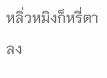หลิ่วหมิงก็หรี่ตาลง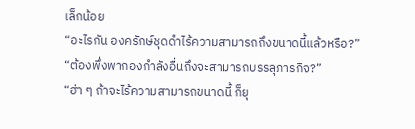เล็กน้อย
“อะไรกัน องครักษ์ชุดดำไร้ความสามารถถึงขนาดนี้แล้วหรือ?”
“ต้องพึ่งพากองกำลังอื่นถึงจะสามารถบรรลุภารกิจ?”
“ฮ่า ๆ ถ้าจะไร้ความสามารถขนาดนี้ ก็ยุ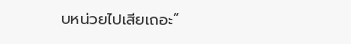บหน่วยไปเสียเถอะ”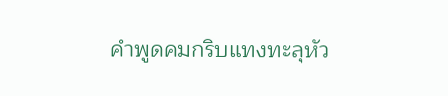คำพูดคมกริบแทงทะลุหัว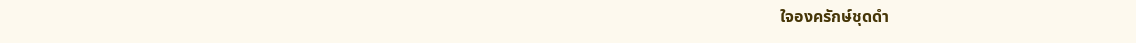ใจองครักษ์ชุดดำ